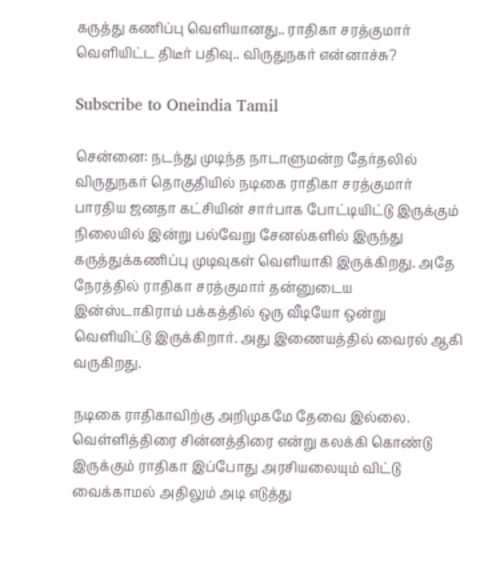கருத்து கணிப்பு வெளியானது.. ராதிகா சரத்குமார் வெளியிட்ட திடீர் பதிவு.. விருதுநகர் என்னாச்சு?

Subscribe to Oneindia Tamil

சென்னை: நடந்து முடிந்த நாடாளுமன்ற தேர்தலில் விருதுநகர் தொகுதியில் நடிகை ராதிகா சரத்குமார் பாரதிய ஜனதா கட்சியின் சார்பாக போட்டியிட்டு இருக்கும் நிலையில் இன்று பல்வேறு சேனல்களில் இருந்து கருத்துக்கணிப்பு முடிவுகள் வெளியாகி இருக்கிறது. அதே நேரத்தில் ராதிகா சரத்குமார் தன்னுடைய இன்ஸ்டாகிராம் பக்கத்தில் ஒரு வீடியோ ஒன்று வெளியிட்டு இருக்கிறார்‌. அது இணையத்தில் வைரல் ஆகி வருகிறது.

நடிகை ராதிகாவிற்கு அறிமுகமே தேவை இல்லை. வெள்ளித்திரை சின்னத்திரை என்று கலக்கி கொண்டு இருக்கும் ராதிகா இப்போது அரசியலையும் விட்டு வைக்காமல் அதிலும் அடி எடுத்து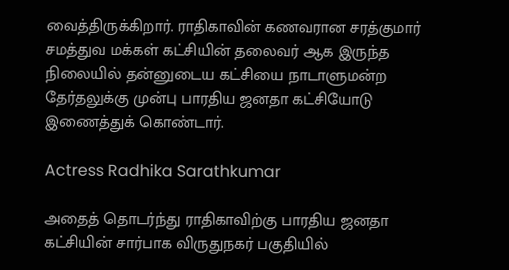வைத்திருக்கிறார். ராதிகாவின் கணவரான சரத்குமார் சமத்துவ மக்கள் கட்சியின் தலைவர் ஆக இருந்த நிலையில் தன்னுடைய கட்சியை நாடாளுமன்ற தேர்தலுக்கு முன்பு பாரதிய ஜனதா கட்சியோடு இணைத்துக் கொண்டார்.

Actress Radhika Sarathkumar

அதைத் தொடர்ந்து ராதிகாவிற்கு பாரதிய ஜனதா கட்சியின் சார்பாக விருதுநகர் பகுதியில்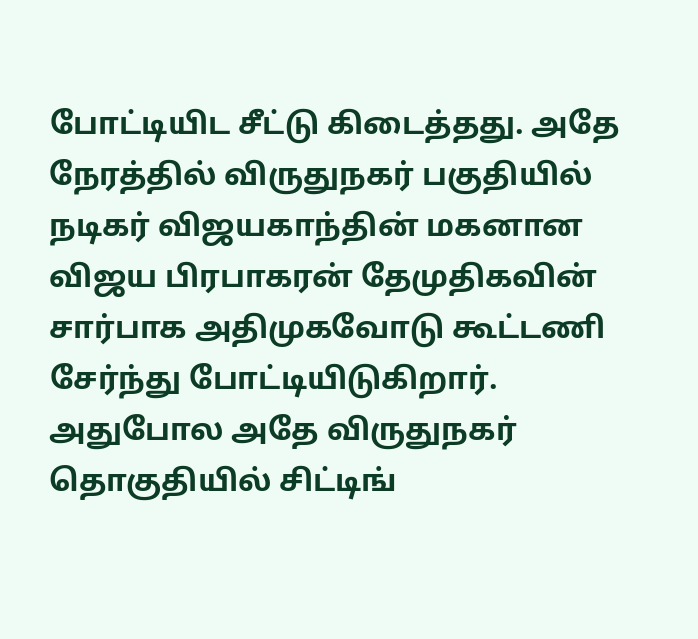போட்டியிட சீட்டு கிடைத்தது. அதே நேரத்தில் விருதுநகர் பகுதியில் நடிகர் விஜயகாந்தின் மகனான விஜய பிரபாகரன் தேமுதிகவின் சார்பாக அதிமுகவோடு கூட்டணி சேர்ந்து போட்டியிடுகிறார். அதுபோல அதே விருதுநகர் தொகுதியில் சிட்டிங்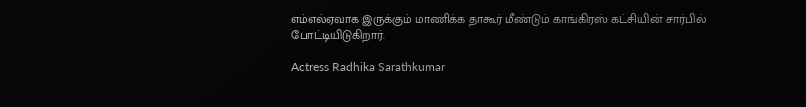எம்எல்ஏவாக இருக்கும் மாணிக்க தாகூர் மீண்டும் காங்கிரஸ் கட்சியின் சார்பில் போட்டியிடுகிறார்.

Actress Radhika Sarathkumar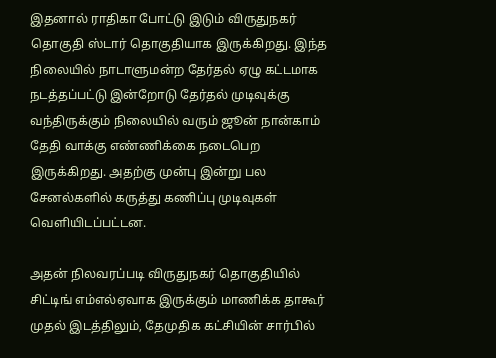இதனால் ராதிகா போட்டு இடும் விருதுநகர் தொகுதி ஸ்டார் தொகுதியாக இருக்கிறது. இந்த நிலையில் நாடாளுமன்ற தேர்தல் ஏழு கட்டமாக நடத்தப்பட்டு இன்றோடு தேர்தல் முடிவுக்கு வந்திருக்கும் நிலையில் வரும் ஜூன் நான்காம் தேதி வாக்கு எண்ணிக்கை நடைபெற இருக்கிறது. அதற்கு முன்பு இன்று பல சேனல்களில் கருத்து கணிப்பு முடிவுகள் வெளியிடப்பட்டன.

அதன் நிலவரப்படி விருதுநகர் தொகுதியில் சிட்டிங் எம்எல்ஏவாக இருக்கும் மாணிக்க தாகூர் முதல் இடத்திலும், தேமுதிக கட்சியின் சார்பில்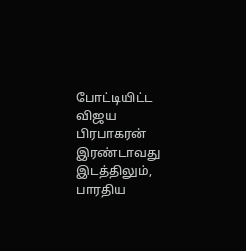போட்டியிட்ட விஜய பிரபாகரன் இரண்டாவது இடத்திலும், பாரதிய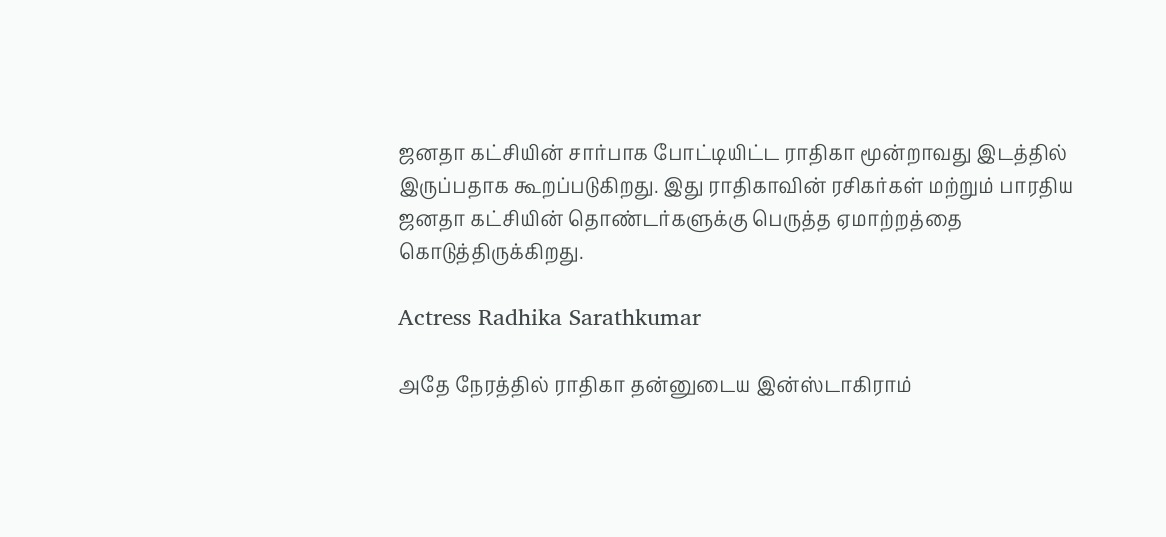ஜனதா கட்சியின் சார்பாக போட்டியிட்ட ராதிகா மூன்றாவது இடத்தில் இருப்பதாக கூறப்படுகிறது. இது ராதிகாவின் ரசிகர்கள் மற்றும் பாரதிய ஜனதா கட்சியின் தொண்டர்களுக்கு பெருத்த ஏமாற்றத்தை கொடுத்திருக்கிறது.

Actress Radhika Sarathkumar

அதே நேரத்தில் ராதிகா தன்னுடைய இன்ஸ்டாகிராம்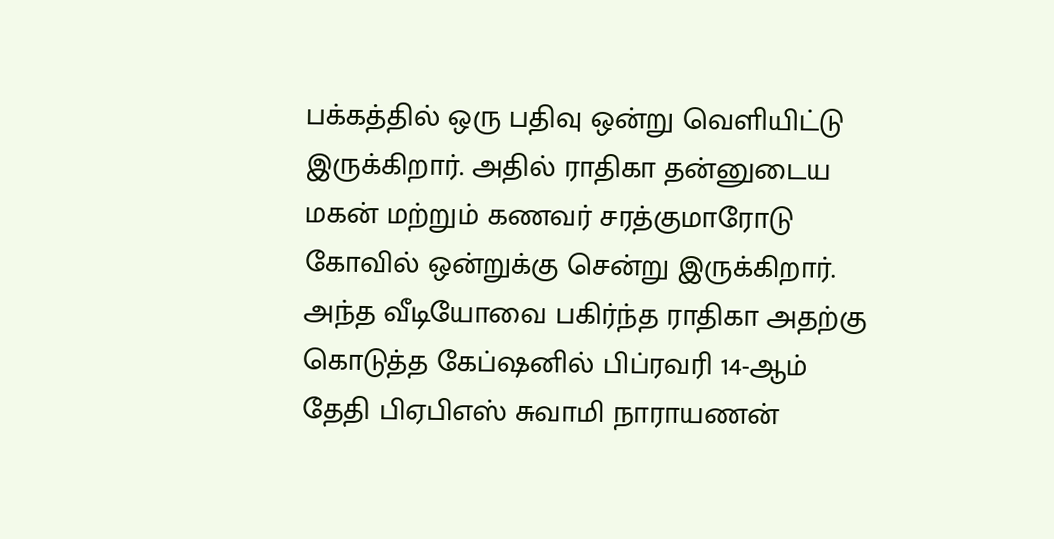பக்கத்தில் ஒரு பதிவு ஒன்று வெளியிட்டு இருக்கிறார். அதில் ராதிகா தன்னுடைய மகன் மற்றும் கணவர் சரத்குமாரோடு கோவில் ஒன்றுக்கு சென்று இருக்கிறார். அந்த வீடியோவை பகிர்ந்த ராதிகா அதற்கு கொடுத்த கேப்ஷனில் பிப்ரவரி 14-ஆம் தேதி பிஏபிஎஸ் சுவாமி நாராயணன்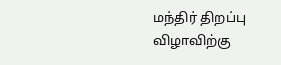மந்திர் திறப்பு விழாவிற்கு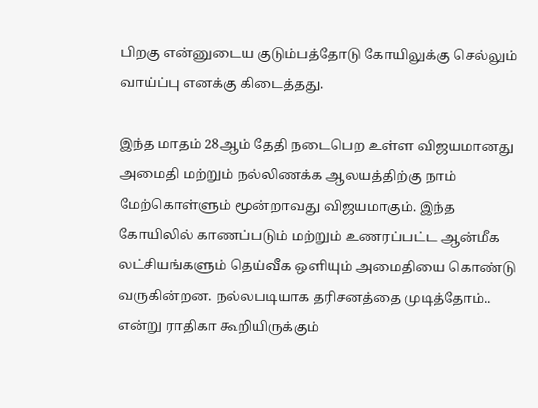பிறகு என்னுடைய குடும்பத்தோடு கோயிலுக்கு செல்லும் வாய்ப்பு எனக்கு கிடைத்தது.

இந்த மாதம் 28ஆம் தேதி நடைபெற உள்ள விஜயமானது அமைதி மற்றும் நல்லிணக்க ஆலயத்திற்கு நாம் மேற்கொள்ளும் மூன்றாவது விஜயமாகும். இந்த கோயிலில் காணப்படும் மற்றும் உணரப்பட்ட ஆன்மீக லட்சியங்களும் தெய்வீக ஒளியும் அமைதியை கொண்டு வருகின்றன. நல்லபடியாக தரிசனத்தை முடித்தோம்.. என்று ராதிகா கூறியிருக்கும்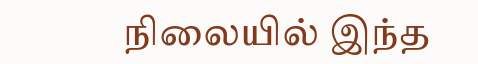நிலையில் இந்த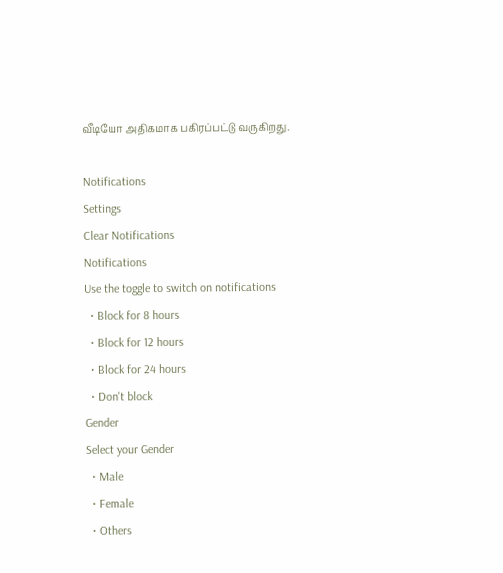வீடியோ அதிகமாக பகிரப்பட்டு வருகிறது.

Notifications
Settings
Clear Notifications
Notifications
Use the toggle to switch on notifications
  • Block for 8 hours
  • Block for 12 hours
  • Block for 24 hours
  • Don't block
Gender
Select your Gender
  • Male
  • Female
  • Others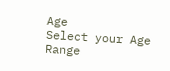Age
Select your Age Range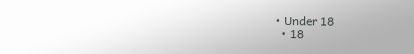• Under 18
  • 18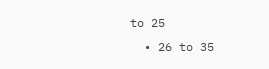to 25
  • 26 to 35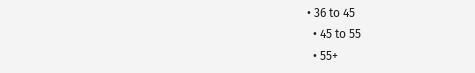• 36 to 45
  • 45 to 55
  • 55+